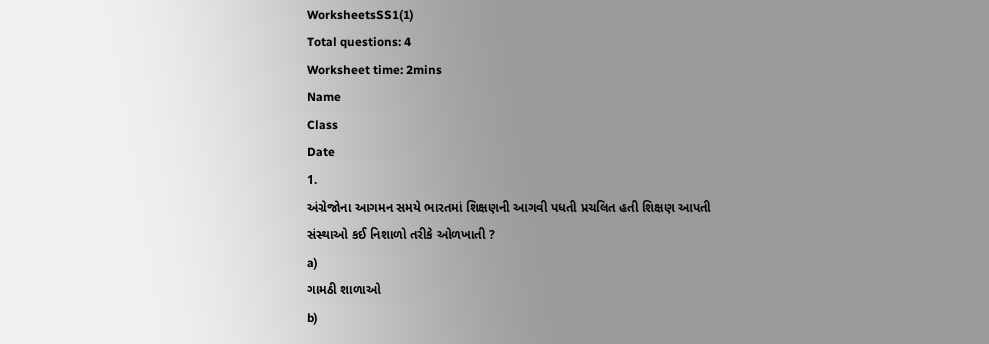WorksheetsSS1(1)
Total questions: 4
Worksheet time: 2mins
Name
Class
Date
1.
અંગ્રેજોના આગમન સમયે ભારતમાં શિક્ષણની આગવી પધતી પ્રચલિત હતી શિક્ષણ આપતી સંસ્થાઓ કઈ નિશાળો તરીકે ઓળખાતી ?
a)
ગામઠી શાળાઓ
b)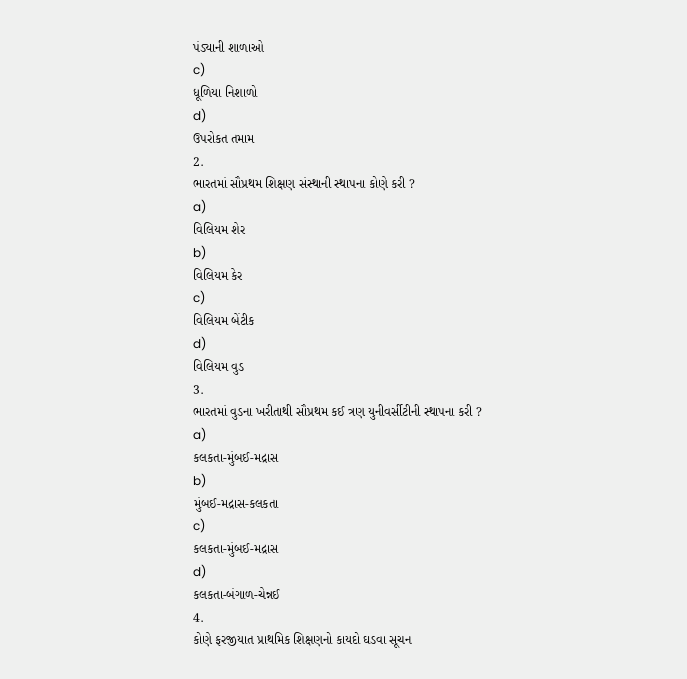પંડ્યાની શાળાઓ
c)
ધૂળિયા નિશાળો
d)
ઉપરોકત તમામ
2.
ભારતમાં સૌપ્રથમ શિક્ષણ સંસ્થાની સ્થાપના કોણે કરી ?
a)
વિલિયમ શેર
b)
વિલિયમ કેર
c)
વિલિયમ બેંટીક
d)
વિલિયમ વુડ
3.
ભારતમાં વુડના ખરીતાથી સૌપ્રથમ કઈ ત્રણ યુનીવર્સીટીની સ્થાપના કરી ?
a)
કલકતા-મુંબઈ-મદ્રાસ
b)
મુંબઈ-મદ્રાસ-કલકતા
c)
કલકતા-મુંબઈ-મદ્રાસ
d)
કલકતા-બંગાળ-ચેન્નઈ
4.
કોણે ફરજીયાત પ્રાથમિક શિક્ષણનો કાયદો ઘડવા સૂચન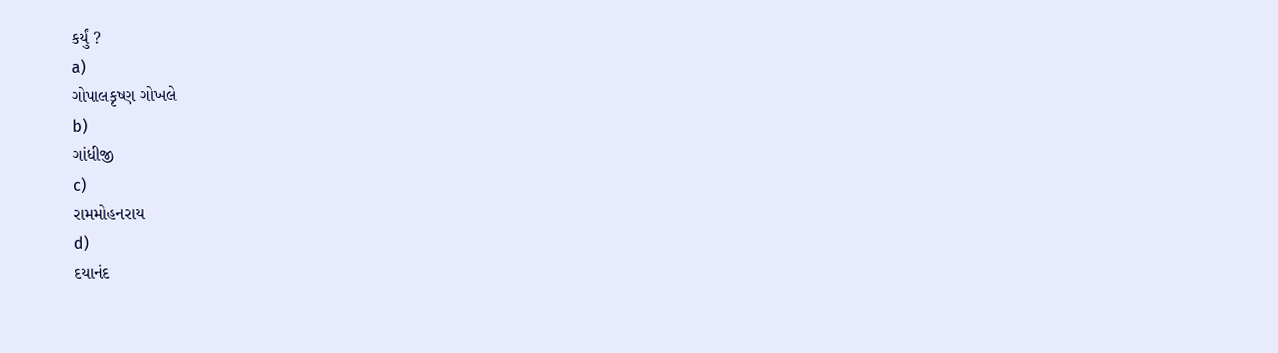કર્યું ?
a)
ગોપાલકૃષ્ણ ગોખલે
b)
ગાંધીજી
c)
રામમોહનરાય
d)
દયાનંદ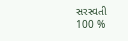સરસ્વતી
100 %